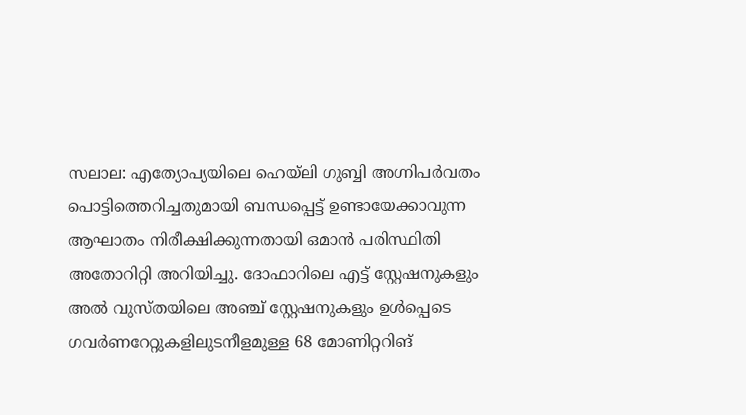സലാല: എത്യോപ്യയിലെ ഹെയ്‌ലി ഗുബ്ബി അഗ്നിപർവതം പൊട്ടിത്തെറിച്ചതുമായി ബന്ധപ്പെട്ട് ഉണ്ടായേക്കാവുന്ന ആഘാതം നിരീക്ഷിക്കുന്നതായി ഒമാൻ പരിസ്ഥിതി അതോറിറ്റി അറിയിച്ചു. ദോഫാറിലെ എട്ട് സ്റ്റേഷനുകളും അൽ വുസ്തയിലെ അഞ്ച് സ്റ്റേഷനുകളും ഉൾപ്പെടെ ഗവർണറേറ്റുകളിലുടനീളമുള്ള 68 മോണിറ്ററിങ്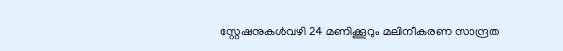സ്റ്റേഷനുകൾവഴി 24 മണിക്കൂറും മലിനീകരണ സാന്ദ്രത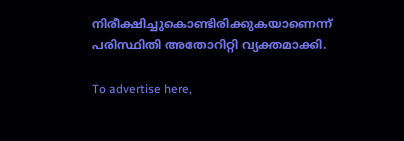നിരീക്ഷിച്ചുകൊണ്ടിരിക്കുകയാണെന്ന് പരിസ്ഥിതി അതോറിറ്റി വ്യക്തമാക്കി.

To advertise here,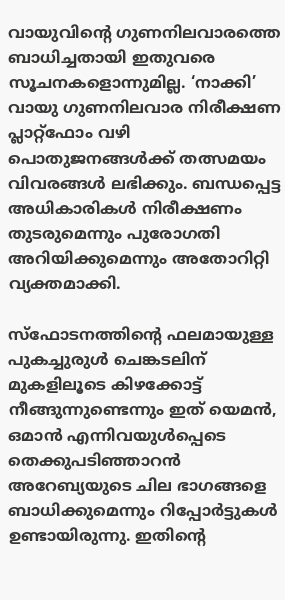വായുവിന്റെ ഗുണനിലവാരത്തെ ബാധിച്ചതായി ഇതുവരെ സൂചനകളൊന്നുമില്ല. ‘നാക്കി’ വായു ഗുണനിലവാര നിരീക്ഷണ പ്ലാറ്റ്‌ഫോം വഴി പൊതുജനങ്ങൾക്ക് തത്സമയം വിവരങ്ങൾ ലഭിക്കും. ബന്ധപ്പെട്ട അധികാരികൾ നിരീക്ഷണം തുടരുമെന്നും പുരോഗതി അറിയിക്കുമെന്നും അതോറിറ്റി വ്യക്തമാക്കി.

സ്ഫോടനത്തിന്റെ ഫലമായുള്ള പുകച്ചുരുൾ ചെങ്കടലിന് മുകളിലൂടെ കിഴക്കോട്ട് നീങ്ങുന്നുണ്ടെന്നും ഇത് യെമൻ, ഒമാൻ എന്നിവയുൾപ്പെടെ തെക്കുപടിഞ്ഞാറൻ അറേബ്യയുടെ ചില ഭാഗങ്ങളെ ബാധിക്കുമെന്നും റിപ്പോർട്ടുകൾ ഉണ്ടായിരുന്നു. ഇതിന്റെ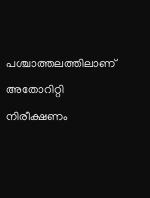പശ്ചാത്തലത്തിലാണ് അതോറിറ്റി നിരീക്ഷണം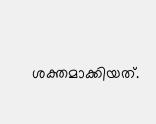ശക്തമാക്കിയത്.